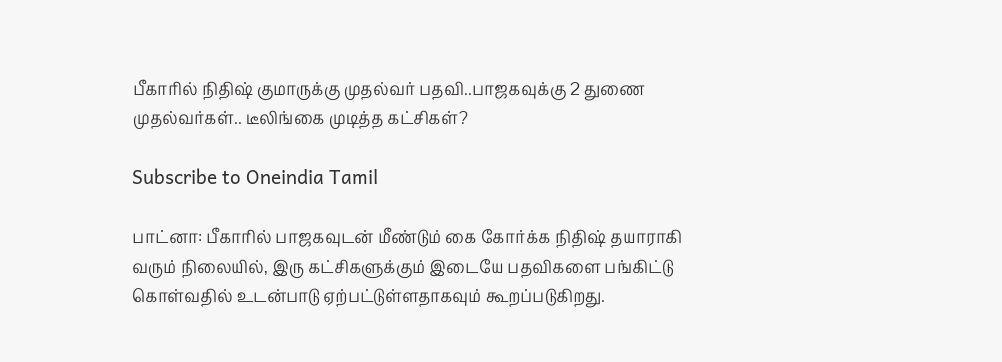பீகாரில் நிதிஷ் குமாருக்கு முதல்வர் பதவி..பாஜகவுக்கு 2 துணை முதல்வர்கள்.. டீலிங்கை முடித்த கட்சிகள்?

Subscribe to Oneindia Tamil

பாட்னா: பீகாரில் பாஜகவுடன் மீண்டும் கை கோர்க்க நிதிஷ் தயாராகி வரும் நிலையில், இரு கட்சிகளுக்கும் இடையே பதவிகளை பங்கிட்டு கொள்வதில் உடன்பாடு ஏற்பட்டுள்ளதாகவும் கூறப்படுகிறது.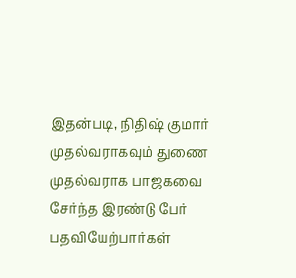இதன்படி, நிதிஷ் குமார் முதல்வராகவும் துணை முதல்வராக பாஜகவை சேர்ந்த இரண்டு பேர் பதவியேற்பார்கள்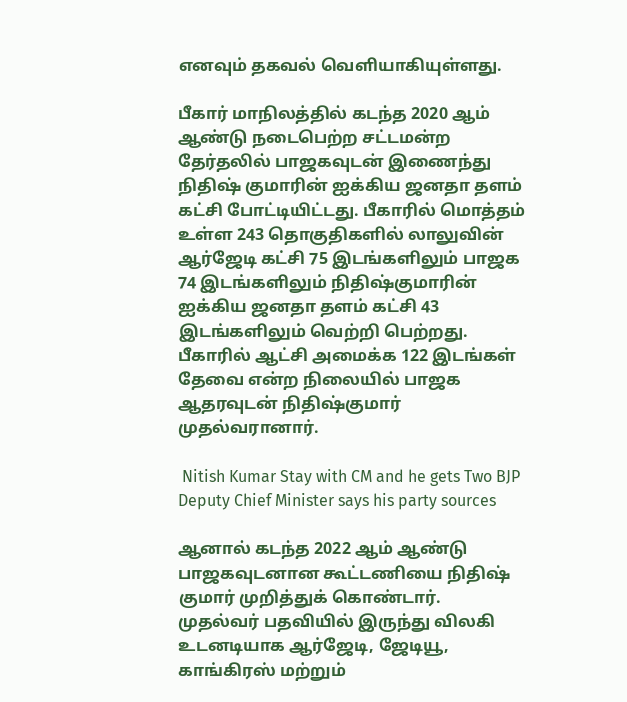எனவும் தகவல் வெளியாகியுள்ளது.

பீகார் மாநிலத்தில் கடந்த 2020 ஆம் ஆண்டு நடைபெற்ற சட்டமன்ற தேர்தலில் பாஜகவுடன் இணைந்து நிதிஷ் குமாரின் ஐக்கிய ஜனதா தளம் கட்சி போட்டியிட்டது. பீகாரில் மொத்தம் உள்ள 243 தொகுதிகளில் லாலுவின் ஆர்ஜேடி கட்சி 75 இடங்களிலும் பாஜக 74 இடங்களிலும் நிதிஷ்குமாரின் ஐக்கிய ஜனதா தளம் கட்சி 43 இடங்களிலும் வெற்றி பெற்றது. பீகாரில் ஆட்சி அமைக்க 122 இடங்கள் தேவை என்ற நிலையில் பாஜக ஆதரவுடன் நிதிஷ்குமார் முதல்வரானார்.

 Nitish Kumar Stay with CM and he gets Two BJP Deputy Chief Minister says his party sources

ஆனால் கடந்த 2022 ஆம் ஆண்டு பாஜகவுடனான கூட்டணியை நிதிஷ் குமார் முறித்துக் கொண்டார்.
முதல்வர் பதவியில் இருந்து விலகி உடனடியாக ஆர்ஜேடி, ஜேடியூ, காங்கிரஸ் மற்றும்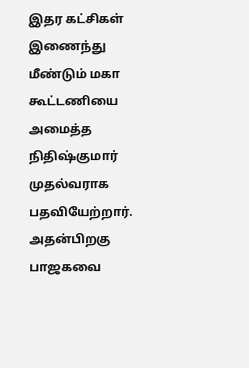இதர கட்சிகள் இணைந்து மீண்டும் மகா கூட்டணியை அமைத்த நிதிஷ்குமார் முதல்வராக பதவியேற்றார். அதன்பிறகு பாஜகவை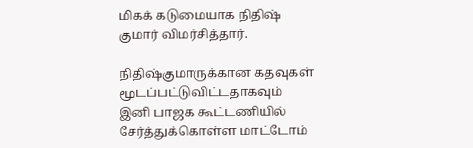மிகக் கடுமையாக நிதிஷ் குமார் விமர்சித்தார்.

நிதிஷ்குமாருக்கான கதவுகள் மூடப்பட்டுவிட்டதாகவும் இனி பாஜக கூட்டணியில் சேர்த்துக்கொள்ள மாட்டோம்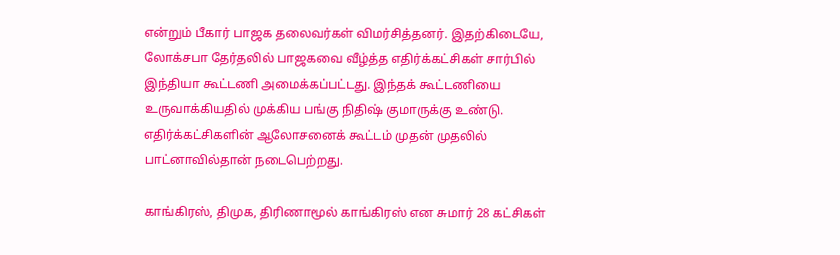என்றும் பீகார் பாஜக தலைவர்கள் விமர்சித்தனர். இதற்கிடையே, லோக்சபா தேர்தலில் பாஜகவை வீழ்த்த எதிர்க்கட்சிகள் சார்பில் இந்தியா கூட்டணி அமைக்கப்பட்டது. இந்தக் கூட்டணியை உருவாக்கியதில் முக்கிய பங்கு நிதிஷ் குமாருக்கு உண்டு. எதிர்க்கட்சிகளின் ஆலோசனைக் கூட்டம் முதன் முதலில் பாட்னாவில்தான் நடைபெற்றது.

காங்கிரஸ், திமுக, திரிணாமூல் காங்கிரஸ் என சுமார் 28 கட்சிகள்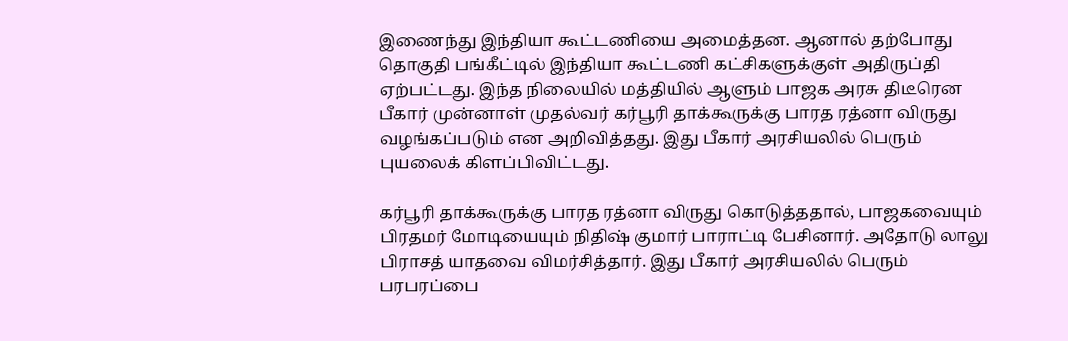இணைந்து இந்தியா கூட்டணியை அமைத்தன. ஆனால் தற்போது தொகுதி பங்கீட்டில் இந்தியா கூட்டணி கட்சிகளுக்குள் அதிருப்தி ஏற்பட்டது. இந்த நிலையில் மத்தியில் ஆளும் பாஜக அரசு திடீரென பீகார் முன்னாள் முதல்வர் கர்பூரி தாக்கூருக்கு பாரத ரத்னா விருது வழங்கப்படும் என அறிவித்தது. இது பீகார் அரசியலில் பெரும் புயலைக் கிளப்பிவிட்டது.

கர்பூரி தாக்கூருக்கு பாரத ரத்னா விருது கொடுத்ததால், பாஜகவையும் பிரதமர் மோடியையும் நிதிஷ் குமார் பாராட்டி பேசினார். அதோடு லாலு பிராசத் யாதவை விமர்சித்தார். இது பீகார் அரசியலில் பெரும் பரபரப்பை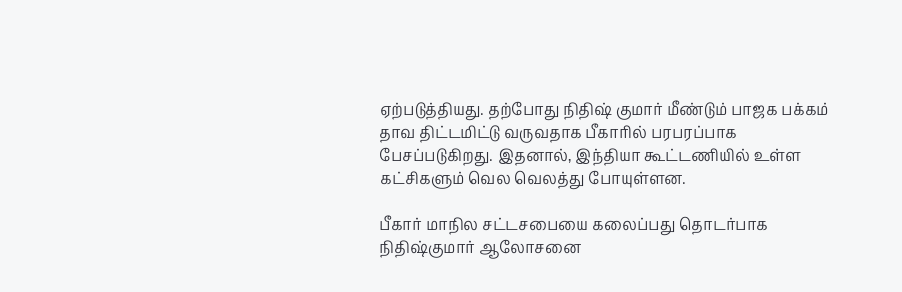ஏற்படுத்தியது. தற்போது நிதிஷ் குமார் மீண்டும் பாஜக பக்கம் தாவ திட்டமிட்டு வருவதாக பீகாரில் பரபரப்பாக பேசப்படுகிறது. இதனால், இந்தியா கூட்டணியில் உள்ள கட்சிகளும் வெல வெலத்து போயுள்ளன.

பீகார் மாநில சட்டசபையை கலைப்பது தொடர்பாக நிதிஷ்குமார் ஆலோசனை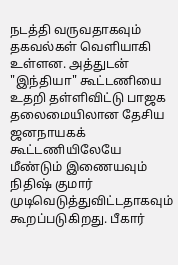நடத்தி வருவதாகவும் தகவல்கள் வெளியாகி உள்ளன. அத்துடன் "இந்தியா" கூட்டணியை உதறி தள்ளிவிட்டு பாஜக தலைமையிலான தேசிய ஜனநாயகக் கூட்டணியிலேயே மீண்டும் இணையவும் நிதிஷ் குமார் முடிவெடுத்துவிட்டதாகவும் கூறப்படுகிறது. பீகார்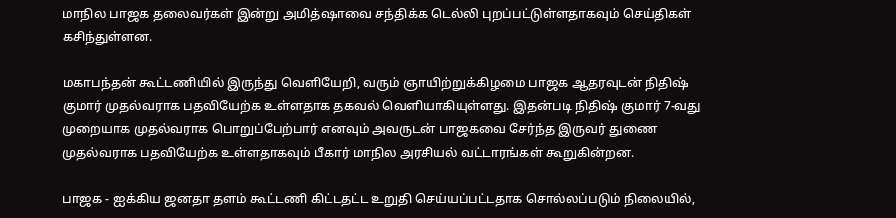மாநில பாஜக தலைவர்கள் இன்று அமித்ஷாவை சந்திக்க டெல்லி புறப்பட்டுள்ளதாகவும் செய்திகள் கசிந்துள்ளன.

மகாபந்தன் கூட்டணியில் இருந்து வெளியேறி, வரும் ஞாயிற்றுக்கிழமை பாஜக ஆதரவுடன் நிதிஷ் குமார் முதல்வராக பதவியேற்க உள்ளதாக தகவல் வெளியாகியுள்ளது. இதன்படி நிதிஷ் குமார் 7-வது முறையாக முதல்வராக பொறுப்பேற்பார் எனவும் அவருடன் பாஜகவை சேர்ந்த இருவர் துணை முதல்வராக பதவியேற்க உள்ளதாகவும் பீகார் மாநில அரசியல் வட்டாரங்கள் கூறுகின்றன.

பாஜக - ஐக்கிய ஜனதா தளம் கூட்டணி கிட்டதட்ட உறுதி செய்யப்பட்டதாக சொல்லப்படும் நிலையில்,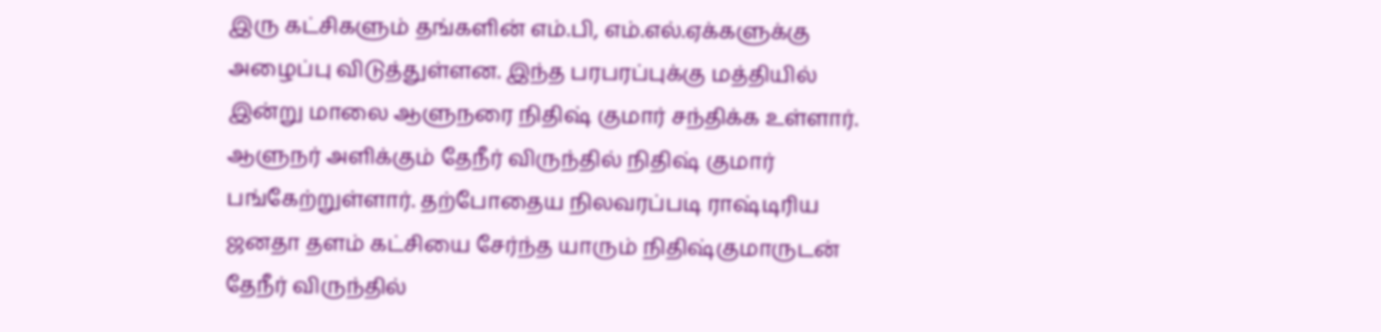இரு கட்சிகளும் தங்களின் எம்.பி, எம்.எல்.ஏக்களுக்கு அழைப்பு விடுத்துள்ளன. இந்த பரபரப்புக்கு மத்தியில் இன்று மாலை ஆளுநரை நிதிஷ் குமார் சந்திக்க உள்ளார். ஆளுநர் அளிக்கும் தேநீர் விருந்தில் நிதிஷ் குமார் பங்கேற்றுள்ளார். தற்போதைய நிலவரப்படி ராஷ்டிரிய ஜனதா தளம் கட்சியை சேர்ந்த யாரும் நிதிஷ்குமாருடன் தேநீர் விருந்தில்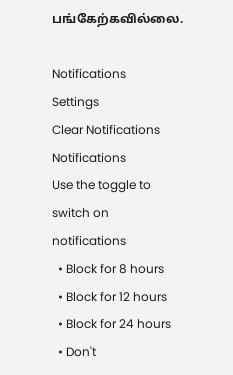பங்கேற்கவில்லை.

Notifications
Settings
Clear Notifications
Notifications
Use the toggle to switch on notifications
  • Block for 8 hours
  • Block for 12 hours
  • Block for 24 hours
  • Don't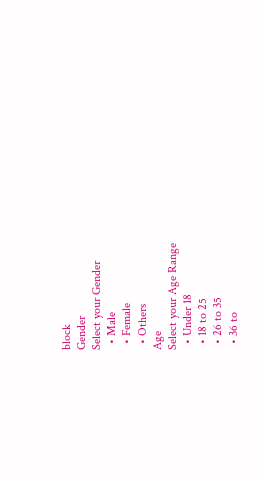block
Gender
Select your Gender
  • Male
  • Female
  • Others
Age
Select your Age Range
  • Under 18
  • 18 to 25
  • 26 to 35
  • 36 to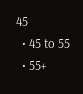45
  • 45 to 55
  • 55+